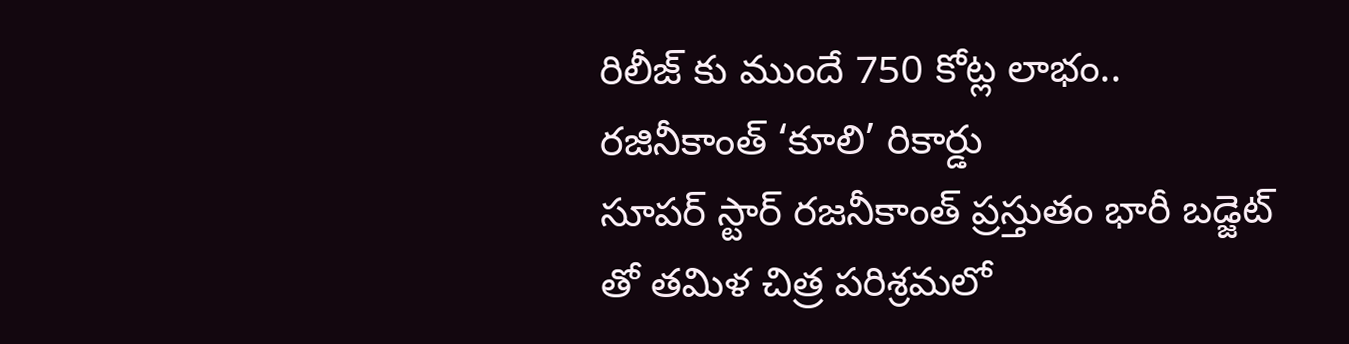రిలీజ్ కు ముందే 750 కోట్ల లాభం.. రజినీకాంత్ ‘కూలి’ రికార్డు
సూపర్ స్టార్ రజనీకాంత్ ప్రస్తుతం భారీ బడ్జెట్ తో తమిళ చిత్ర పరిశ్రమలో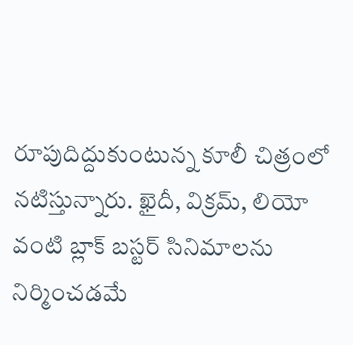రూపుదిద్దుకుంటున్న కూలీ చిత్రంలో నటిస్తున్నారు. ఖైదీ, విక్రమ్, లియో వంటి బ్లాక్ బస్టర్ సినిమాలను నిర్మించడమే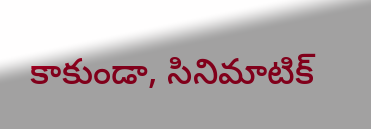కాకుండా, సినిమాటిక్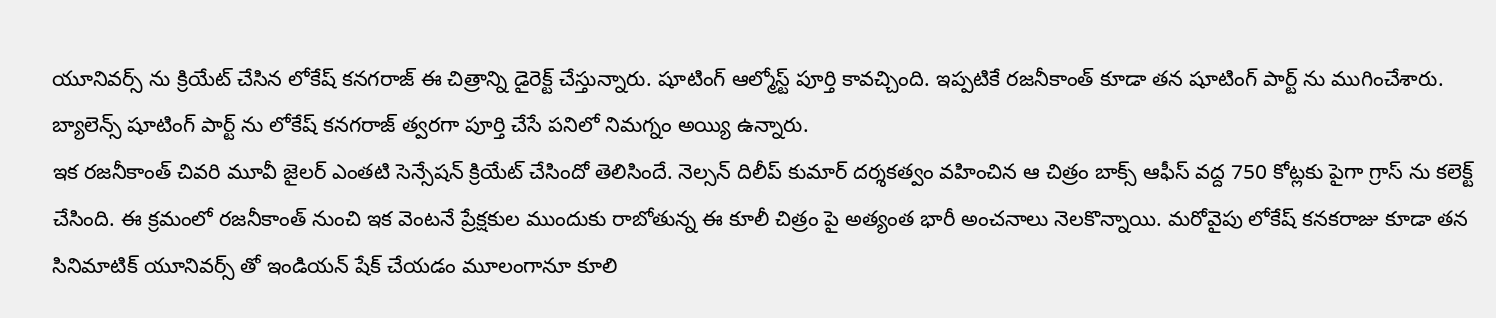యూనివర్స్ ను క్రియేట్ చేసిన లోకేష్ కనగరాజ్ ఈ చిత్రాన్ని డైరెక్ట్ చేస్తున్నారు. షూటింగ్ ఆల్మోస్ట్ పూర్తి కావచ్చింది. ఇప్పటికే రజనీకాంత్ కూడా తన షూటింగ్ పార్ట్ ను ముగించేశారు. బ్యాలెన్స్ షూటింగ్ పార్ట్ ను లోకేష్ కనగరాజ్ త్వరగా పూర్తి చేసే పనిలో నిమగ్నం అయ్యి ఉన్నారు.
ఇక రజనీకాంత్ చివరి మూవీ జైలర్ ఎంతటి సెన్సేషన్ క్రియేట్ చేసిందో తెలిసిందే. నెల్సన్ దిలీప్ కుమార్ దర్శకత్వం వహించిన ఆ చిత్రం బాక్స్ ఆఫీస్ వద్ద 750 కోట్లకు పైగా గ్రాస్ ను కలెక్ట్ చేసింది. ఈ క్రమంలో రజనీకాంత్ నుంచి ఇక వెంటనే ప్రేక్షకుల ముందుకు రాబోతున్న ఈ కూలీ చిత్రం పై అత్యంత భారీ అంచనాలు నెలకొన్నాయి. మరోవైపు లోకేష్ కనకరాజు కూడా తన సినిమాటిక్ యూనివర్స్ తో ఇండియన్ షేక్ చేయడం మూలంగానూ కూలి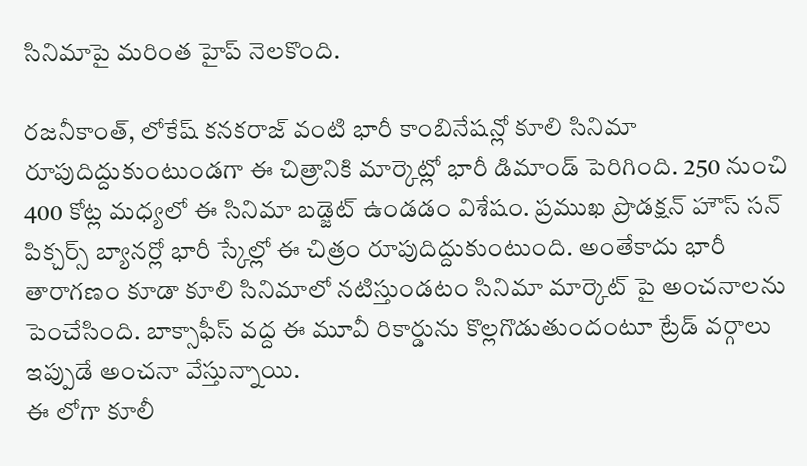సినిమాపై మరింత హైప్ నెలకొంది.

రజనీకాంత్, లోకేష్ కనకరాజ్ వంటి భారీ కాంబినేషన్లో కూలి సినిమా రూపుదిద్దుకుంటుండగా ఈ చిత్రానికి మార్కెట్లో భారీ డిమాండ్ పెరిగింది. 250 నుంచి 400 కోట్ల మధ్యలో ఈ సినిమా బడ్జెట్ ఉండడం విశేషం. ప్రముఖ ప్రొడక్షన్ హౌస్ సన్ పిక్చర్స్ బ్యానర్లో భారీ స్కేల్లో ఈ చిత్రం రూపుదిద్దుకుంటుంది. అంతేకాదు భారీ తారాగణం కూడా కూలి సినిమాలో నటిస్తుండటం సినిమా మార్కెట్ పై అంచనాలను పెంచేసింది. బాక్సాఫీస్ వద్ద ఈ మూవీ రికార్డును కొల్లగొడుతుందంటూ ట్రేడ్ వర్గాలు ఇప్పుడే అంచనా వేస్తున్నాయి.
ఈ లోగా కూలీ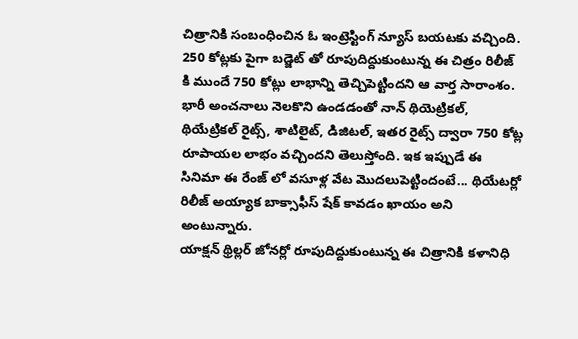చిత్రానికి సంబంధించిన ఓ ఇంట్రెస్టింగ్ న్యూస్ బయటకు వచ్చింది. 250 కోట్లకు పైగా బడ్జెట్ తో రూపుదిద్దుకుంటున్న ఈ చిత్రం రిలీజ్ కి ముందే 750 కోట్లు లాభాన్ని తెచ్చిపెట్టిందని ఆ వార్త సారాంశం. భారీ అంచనాలు నెలకొని ఉండడంతో నాన్ థియెట్రికల్, థియేట్రికల్ రైట్స్, శాటిలైట్, డిజిటల్, ఇతర రైట్స్ ద్వారా 750 కోట్ల రూపాయల లాభం వచ్చిందని తెలుస్తోంది. ఇక ఇప్పుడే ఈ సినిమా ఈ రేంజ్ లో వసూళ్ల వేట మొదలుపెట్టిందంటే... థియేటర్లో రిలీజ్ అయ్యాక బాక్సాఫీస్ షేక్ కావడం ఖాయం అని అంటున్నారు.
యాక్షన్ థ్రిల్లర్ జోనర్లో రూపుదిద్దుకుంటున్న ఈ చిత్రానికి కళానిధి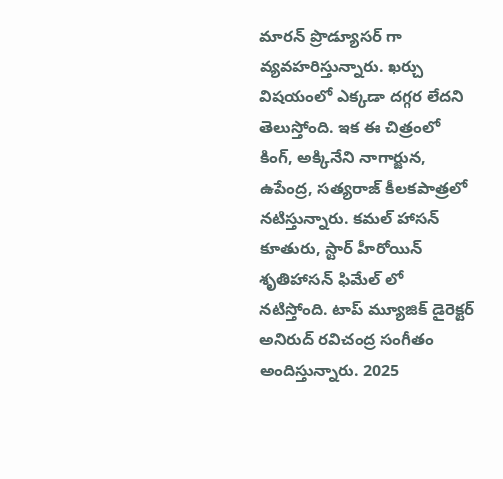మారన్ ప్రొడ్యూసర్ గా వ్యవహరిస్తున్నారు. ఖర్చు విషయంలో ఎక్కడా దగ్గర లేదని తెలుస్తోంది. ఇక ఈ చిత్రంలో కింగ్, అక్కినేని నాగార్జున, ఉపేంద్ర, సత్యరాజ్ కీలకపాత్రలో నటిస్తున్నారు. కమల్ హాసన్ కూతురు, స్టార్ హీరోయిన్ శృతిహాసన్ ఫిమేల్ లో నటిస్తోంది. టాప్ మ్యూజిక్ డైరెక్టర్ అనిరుద్ రవిచంద్ర సంగీతం అందిస్తున్నారు. 2025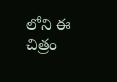లోని ఈ చిత్రం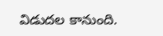విడుదల కానుంది.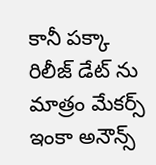కానీ పక్కా రిలీజ్ డేట్ ను మాత్రం మేకర్స్ ఇంకా అనౌన్స్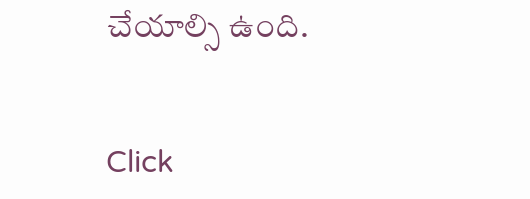చేయాల్సి ఉంది.


Click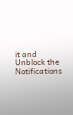it and Unblock the Notifications